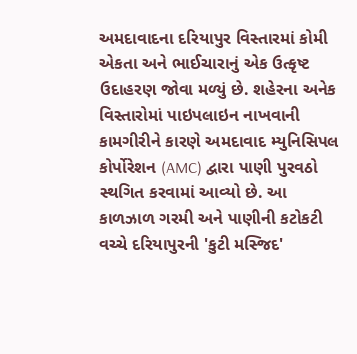અમદાવાદના દરિયાપુર વિસ્તારમાં કોમી એકતા અને ભાઈચારાનું એક ઉત્કૃષ્ટ ઉદાહરણ જોવા મળ્યું છે. શહેરના અનેક વિસ્તારોમાં પાઇપલાઇન નાખવાની કામગીરીને કારણે અમદાવાદ મ્યુનિસિપલ કોર્પોરેશન (AMC) દ્વારા પાણી પુરવઠો સ્થગિત કરવામાં આવ્યો છે. આ કાળઝાળ ગરમી અને પાણીની કટોકટી વચ્ચે દરિયાપુરની 'કુટી મસ્જિદ'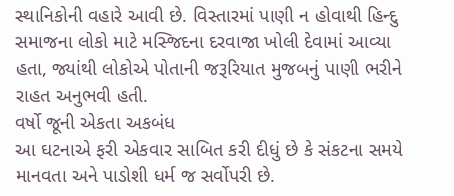સ્થાનિકોની વહારે આવી છે. વિસ્તારમાં પાણી ન હોવાથી હિન્દુ સમાજના લોકો માટે મસ્જિદના દરવાજા ખોલી દેવામાં આવ્યા હતા, જ્યાંથી લોકોએ પોતાની જરૂરિયાત મુજબનું પાણી ભરીને રાહત અનુભવી હતી.
વર્ષો જૂની એકતા અકબંધ
આ ઘટનાએ ફરી એકવાર સાબિત કરી દીધું છે કે સંકટના સમયે માનવતા અને પાડોશી ધર્મ જ સર્વોપરી છે.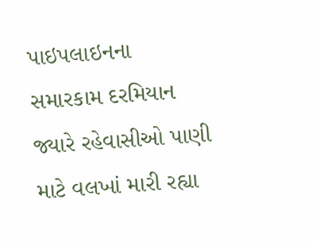પાઇપલાઇનના સમારકામ દરમિયાન જ્યારે રહેવાસીઓ પાણી માટે વલખાં મારી રહ્યા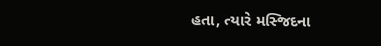હતા, ત્યારે મસ્જિદના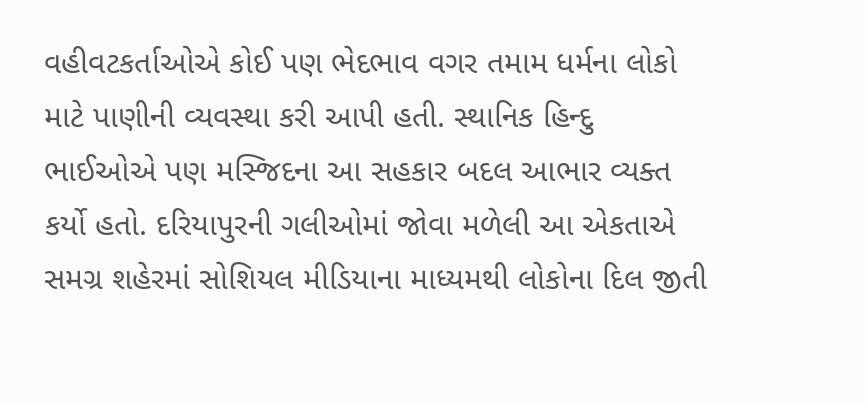વહીવટકર્તાઓએ કોઈ પણ ભેદભાવ વગર તમામ ધર્મના લોકો માટે પાણીની વ્યવસ્થા કરી આપી હતી. સ્થાનિક હિન્દુ ભાઈઓએ પણ મસ્જિદના આ સહકાર બદલ આભાર વ્યક્ત કર્યો હતો. દરિયાપુરની ગલીઓમાં જોવા મળેલી આ એકતાએ સમગ્ર શહેરમાં સોશિયલ મીડિયાના માધ્યમથી લોકોના દિલ જીતી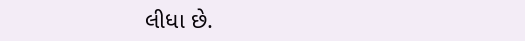લીધા છે.